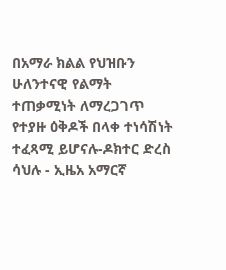በአማራ ክልል የህዝቡን ሁለንተናዊ የልማት ተጠቃሚነት ለማረጋገጥ የተያዙ ዕቅዶች በላቀ ተነሳሽነት ተፈጻሚ ይሆናሉ-ዶክተር ድረስ ሳህሉ - ኢዜአ አማርኛ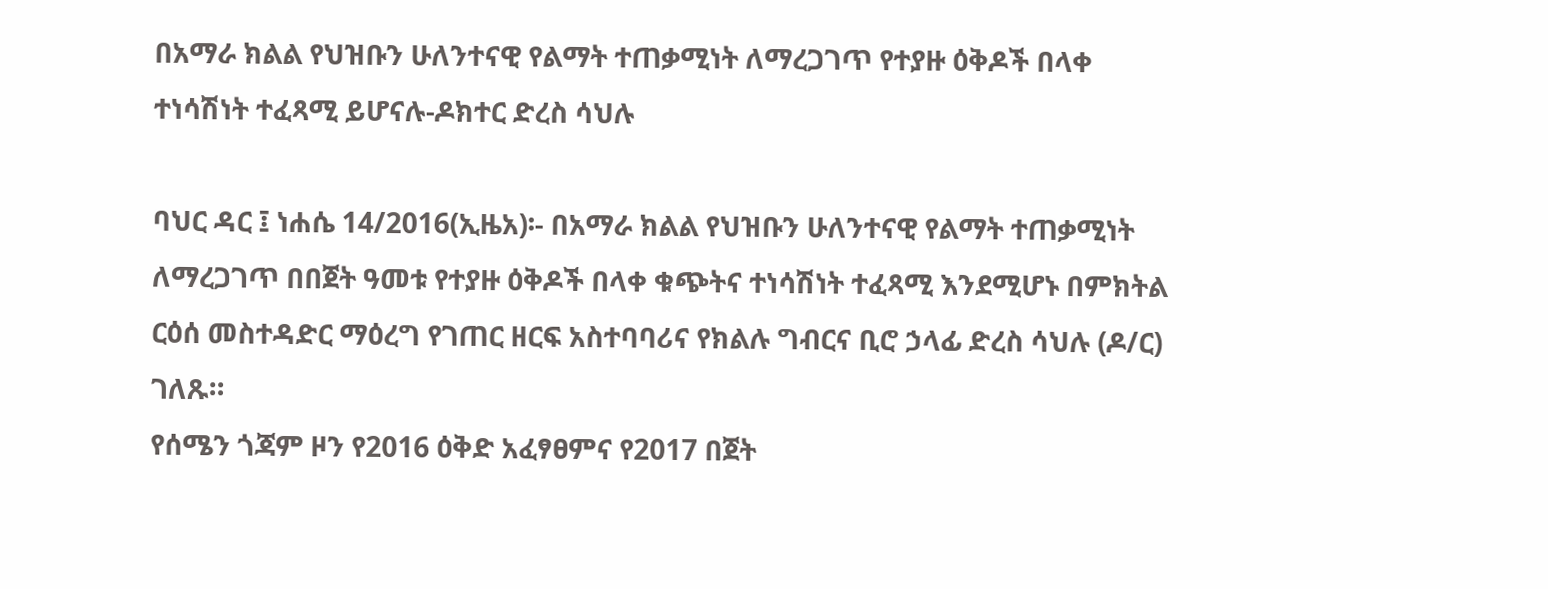በአማራ ክልል የህዝቡን ሁለንተናዊ የልማት ተጠቃሚነት ለማረጋገጥ የተያዙ ዕቅዶች በላቀ ተነሳሽነት ተፈጻሚ ይሆናሉ-ዶክተር ድረስ ሳህሉ

ባህር ዳር ፤ ነሐሴ 14/2016(ኢዜአ)፡- በአማራ ክልል የህዝቡን ሁለንተናዊ የልማት ተጠቃሚነት ለማረጋገጥ በበጀት ዓመቱ የተያዙ ዕቅዶች በላቀ ቁጭትና ተነሳሽነት ተፈጻሚ እንደሚሆኑ በምክትል ርዕሰ መስተዳድር ማዕረግ የገጠር ዘርፍ አስተባባሪና የክልሉ ግብርና ቢሮ ኃላፊ ድረስ ሳህሉ (ዶ/ር) ገለጹ።
የሰሜን ጎጃም ዞን የ2016 ዕቅድ አፈፃፀምና የ2017 በጀት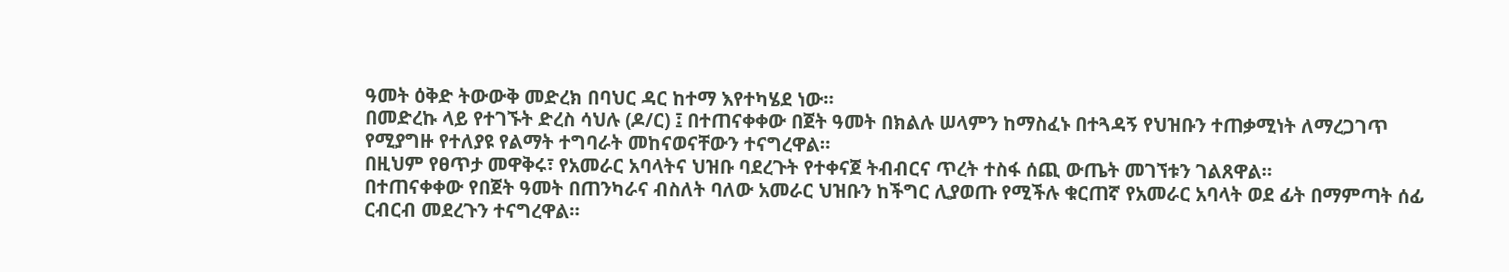ዓመት ዕቅድ ትውውቅ መድረክ በባህር ዳር ከተማ እየተካሄደ ነው።
በመድረኩ ላይ የተገኙት ድረስ ሳህሉ (ዶ/ር) ፤ በተጠናቀቀው በጀት ዓመት በክልሉ ሠላምን ከማስፈኑ በተጓዳኝ የህዝቡን ተጠቃሚነት ለማረጋገጥ የሚያግዙ የተለያዩ የልማት ተግባራት መከናወናቸውን ተናግረዋል።
በዚህም የፀጥታ መዋቅሩ፣ የአመራር አባላትና ህዝቡ ባደረጉት የተቀናጀ ትብብርና ጥረት ተስፋ ሰጪ ውጤት መገኘቱን ገልጸዋል።
በተጠናቀቀው የበጀት ዓመት በጠንካራና ብስለት ባለው አመራር ህዝቡን ከችግር ሊያወጡ የሚችሉ ቁርጠኛ የአመራር አባላት ወደ ፊት በማምጣት ሰፊ ርብርብ መደረጉን ተናግረዋል።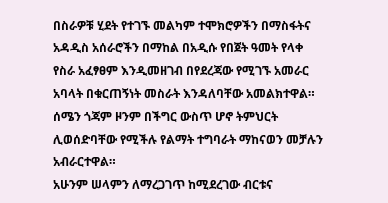በስራዎቹ ሂደት የተገኙ መልካም ተሞክሮዎችን በማስፋትና አዳዲስ አሰራሮችን በማከል በአዲሱ የበጀት ዓመት የላቀ የስራ አፈፃፀም እንዲመዘገብ በየደረጃው የሚገኙ አመራር አባላት በቁርጠኝነት መስራት እንዳለባቸው አመልክተዋል።
ሰሜን ጎጃም ዞንም በችግር ውስጥ ሆኖ ትምህርት ሊወሰድባቸው የሚችሉ የልማት ተግባራት ማከናወን መቻሉን አብራርተዋል።
አሁንም ሠላምን ለማረጋገጥ ከሚደረገው ብርቱና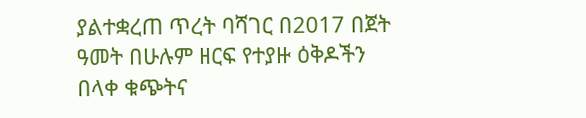ያልተቋረጠ ጥረት ባሻገር በ2017 በጀት ዓመት በሁሉም ዘርፍ የተያዙ ዕቅዶችን በላቀ ቁጭትና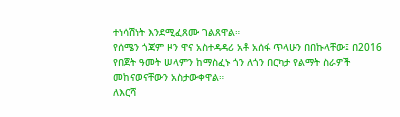ተነሳሽነት እንደሚፈጸሙ ገልጸዋል።
የሰሜን ጎጃም ዞን ዋና አስተዳዳሪ አቶ አሰፋ ጥላሁን በበኩላቸው፤ በ2016 የበጀት ዓመት ሠላምን ከማስፈኑ ጎን ለጎን በርካታ የልማት ስራዎች መከናወናቸውን አስታውቀዋል።
ለእርሻ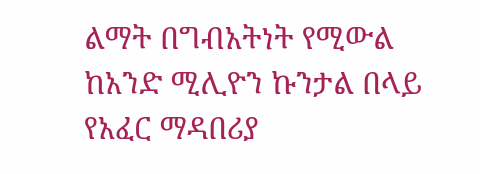ልማት በግብአትነት የሚውል ከአንድ ሚሊዮን ኩንታል በላይ የአፈር ማዳበሪያ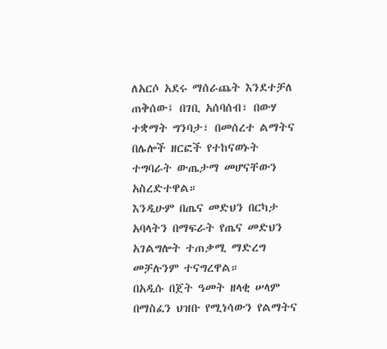ለአርሶ አደሩ ማሰራጨት እንደተቻለ ጠቅሰው፤ በገቢ አሰባሰብ፣ በውሃ ተቋማት ግንባታ፣ በመሰረተ ልማትና በሌሎች ዘርፎች የተከናወኑት ተግባራት ውጤታማ መሆናቸውን አስረድተዋል።
እንዲሁም በጤና መድህን በርካታ አባላትን በማፍራት የጤና መድህን አገልግሎት ተጠቃሚ ማድረግ መቻሉንም ተናግረዋል።
በአዲሱ በጀት ዓመት ዘላቂ ሠላም በማስፈን ህዝቡ የሚነሳውን የልማትና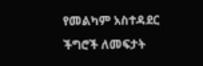የመልካም አስተዳደር ችግሮች ለመፍታት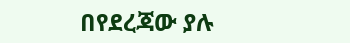በየደረጃው ያሉ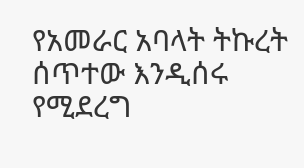የአመራር አባላት ትኩረት ሰጥተው እንዲሰሩ የሚደረግ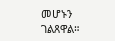መሆኑን ገልጸዋል።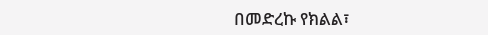በመድረኩ የክልል፣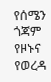የሰሜን ጎጃም የዞኑና የወረዳ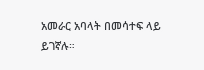አመራር አባላት በመሳተፍ ላይ ይገኛሉ።